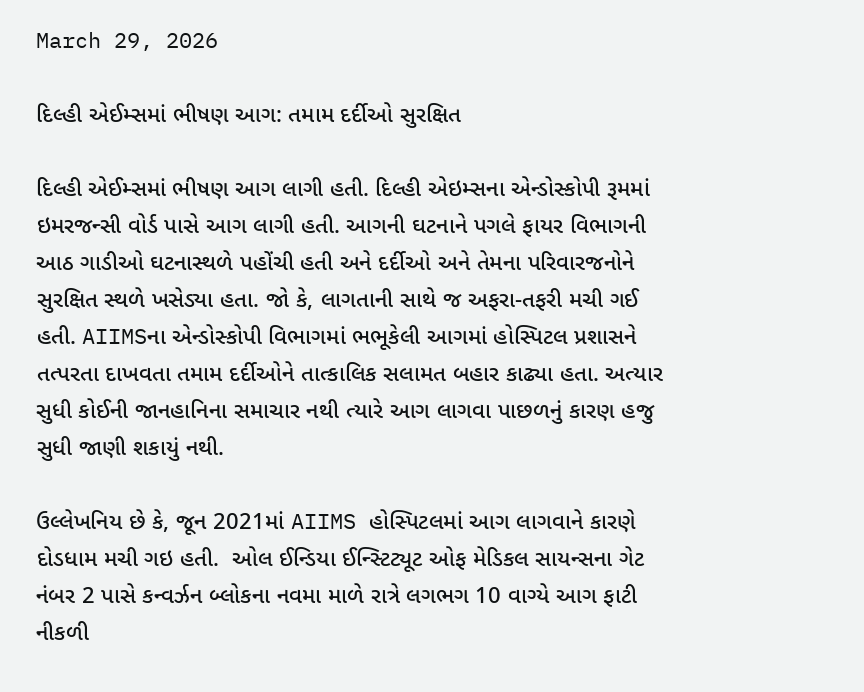March 29, 2026

દિલ્હી એઈમ્સમાં ભીષણ આગ: તમામ દર્દીઓ સુરક્ષિત

દિલ્હી એઈમ્સમાં ભીષણ આગ લાગી હતી. દિલ્હી એઇમ્સના એન્ડોસ્કોપી રૂમમાં ઇમરજન્સી વોર્ડ પાસે આગ લાગી હતી. આગની ઘટનાને પગલે ફાયર વિભાગની આઠ ગાડીઓ ઘટનાસ્થળે પહોંચી હતી અને દર્દીઓ અને તેમના પરિવારજનોને સુરક્ષિત સ્થળે ખસેડ્યા હતા. જો કે, લાગતાની સાથે જ અફરા-તફરી મચી ગઈ હતી. AIIMSના એન્ડોસ્કોપી વિભાગમાં ભભૂકેલી આગમાં હોસ્પિટલ પ્રશાસને તત્પરતા દાખવતા તમામ દર્દીઓને તાત્કાલિક સલામત બહાર કાઢ્યા હતા. અત્યાર સુધી કોઈની જાનહાનિના સમાચાર નથી ત્યારે આગ લાગવા પાછળનું કારણ હજુ સુધી જાણી શકાયું નથી.

ઉલ્લેખનિય છે કે, જૂન 2021માં AIIMS હોસ્પિટલમાં આગ લાગવાને કારણે દોડધામ મચી ગઇ હતી.  ઓલ ઈન્ડિયા ઈન્સ્ટિટ્યૂટ ઓફ મેડિકલ સાયન્સના ગેટ નંબર 2 પાસે કન્વર્ઝન બ્લોકના નવમા માળે રાત્રે લગભગ 10 વાગ્યે આગ ફાટી નીકળી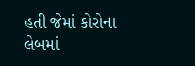હતી જેમાં કોરોના લેબમાં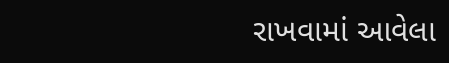રાખવામાં આવેલા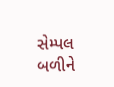સેમ્પલ બળીને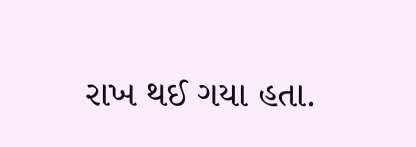રાખ થઈ ગયા હતા.